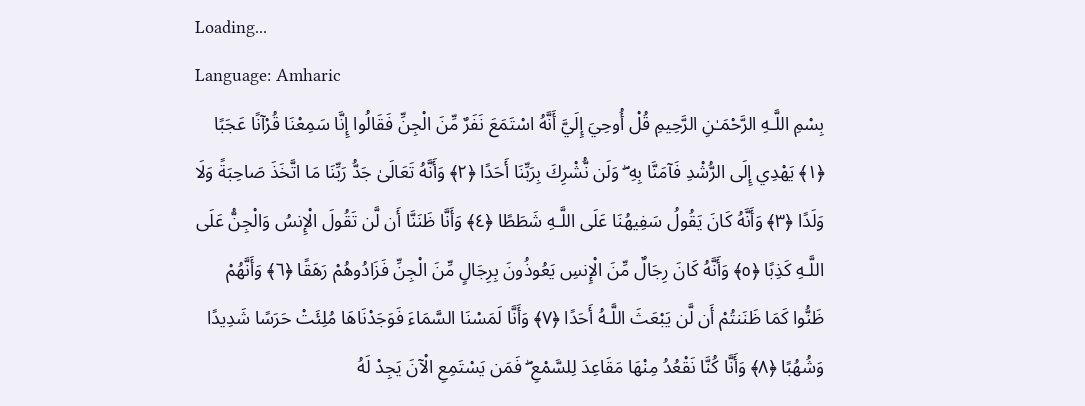Loading...
Language: Amharic
بِسْمِ اللَّـهِ الرَّحْمَـٰنِ الرَّحِيمِ قُلْ أُوحِيَ إِلَيَّ أَنَّهُ اسْتَمَعَ نَفَرٌ مِّنَ الْجِنِّ فَقَالُوا إِنَّا سَمِعْنَا قُرْآنًا عَجَبًا ﴿١﴾ يَهْدِي إِلَى الرُّشْدِ فَآمَنَّا بِهِ ۖ وَلَن نُّشْرِكَ بِرَبِّنَا أَحَدًا ﴿٢﴾ وَأَنَّهُ تَعَالَىٰ جَدُّ رَبِّنَا مَا اتَّخَذَ صَاحِبَةً وَلَا وَلَدًا ﴿٣﴾ وَأَنَّهُ كَانَ يَقُولُ سَفِيهُنَا عَلَى اللَّـهِ شَطَطًا ﴿٤﴾ وَأَنَّا ظَنَنَّا أَن لَّن تَقُولَ الْإِنسُ وَالْجِنُّ عَلَى اللَّـهِ كَذِبًا ﴿٥﴾ وَأَنَّهُ كَانَ رِجَالٌ مِّنَ الْإِنسِ يَعُوذُونَ بِرِجَالٍ مِّنَ الْجِنِّ فَزَادُوهُمْ رَهَقًا ﴿٦﴾ وَأَنَّهُمْ ظَنُّوا كَمَا ظَنَنتُمْ أَن لَّن يَبْعَثَ اللَّـهُ أَحَدًا ﴿٧﴾ وَأَنَّا لَمَسْنَا السَّمَاءَ فَوَجَدْنَاهَا مُلِئَتْ حَرَسًا شَدِيدًا وَشُهُبًا ﴿٨﴾ وَأَنَّا كُنَّا نَقْعُدُ مِنْهَا مَقَاعِدَ لِلسَّمْعِ ۖ فَمَن يَسْتَمِعِ الْآنَ يَجِدْ لَهُ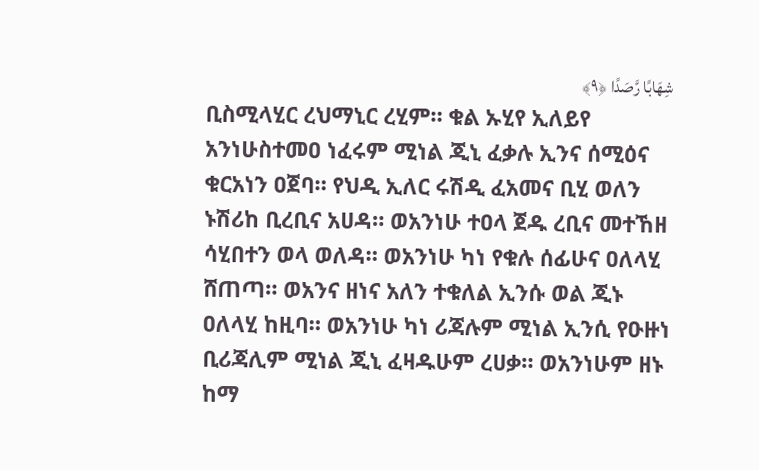شِهَابًا رَّصَدًا ﴿٩﴾
ቢስሚላሂር ረህማኒር ረሂም። ቁል ኡሂየ ኢለይየ አንነሁስተመዐ ነፈሩም ሚነል ጂኒ ፈቃሉ ኢንና ሰሚዕና ቁርአነን ዐጀባ። የህዲ ኢለር ሩሽዲ ፈአመና ቢሂ ወለን ኑሽሪከ ቢረቢና አሀዳ። ወአንነሁ ተዐላ ጀዱ ረቢና መተኸዘ ሳሂበተን ወላ ወለዳ። ወአንነሁ ካነ የቁሉ ሰፊሁና ዐለላሂ ሸጠጣ። ወአንና ዘነና አለን ተቁለል ኢንሱ ወል ጂኑ ዐለላሂ ከዚባ። ወአንነሁ ካነ ሪጃሉም ሚነል ኢንሲ የዑዙነ ቢሪጃሊም ሚነል ጂኒ ፈዛዱሁም ረሀቃ። ወአንነሁም ዘኑ ከማ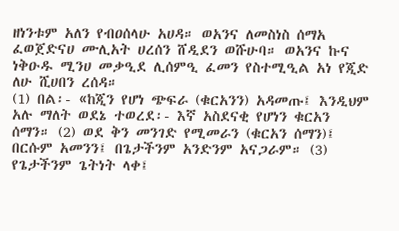ዘነንቱም አለን የብዐሰላሁ አሀዳ። ወአንና ለመስነስ ሰማአ ፈወጀድናሀ ሙሊአት ሀረሰን ሸዲደን ወሹሁባ። ወአንና ኩና ነቅዑዱ ሚንሀ መቃዒደ ሊሰምዒ ፈመን የስተሚዒል አነ የጂድ ለሁ ሺሀበን ረሰዳ።
(1) በል፡- «ከጂን የሆነ ጭፍራ (ቁርአንን) አዳመጡ፤ እንዲህም አሉ ማለት ወደኔ ተወረደ፡- እኛ አስደናቂ የሆነን ቁርአን ሰማን። (2) ወደ ቅን መንገድ የሚመራን (ቁርአን ሰማን)፤ በርሱም አመንን፤ በጌታችንም አንድንም አናጋራም። (3) የጌታችንም ጌትነት ላቀ፤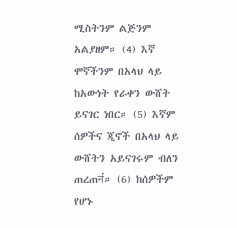ሚስትንም ልጅንም አልያዘም። (4) እኛ ሞኛችንም በአላህ ላይ ከአውነት የራቀን ውሸት ይናገር ነበር። (5) እኛም ሰዎችና ጂኖች በአላህ ላይ ውሸትን አይናገሩም ብለን ጠረጠर्न። (6) ከሰዎችም የሆኑ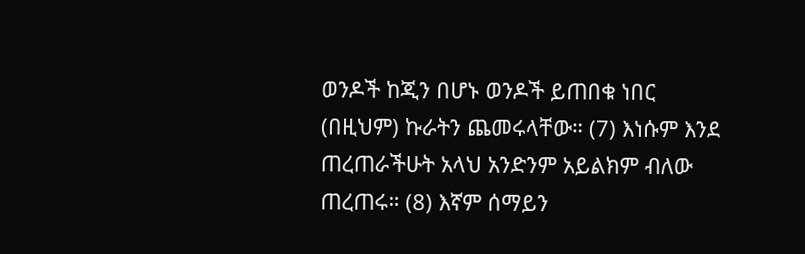ወንዶች ከጂን በሆኑ ወንዶች ይጠበቁ ነበር (በዚህም) ኩራትን ጨመሩላቸው። (7) እነሱም እንደ ጠረጠራችሁት አላህ አንድንም አይልክም ብለው ጠረጠሩ። (8) እኛም ሰማይን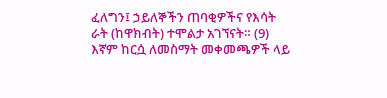ፈለግን፤ ኃይለኞችን ጠባቂዎችና የእሳት ራት (ከዋክብት) ተሞልታ አገኘናት። (9) እኛም ከርሷ ለመስማት መቀመጫዎች ላይ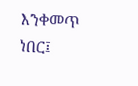እንቀመጥ ነበር፤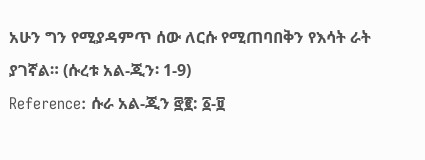አሁን ግን የሚያዳምጥ ሰው ለርሱ የሚጠባበቅን የእሳት ራት ያገኛል። (ሱረቱ አል-ጂን፡ 1-9)
Reference: ሱራ አል-ጂን ፸፪: ፩-፱